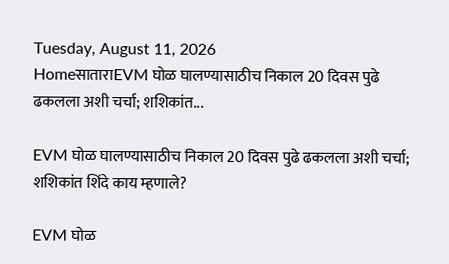Tuesday, August 11, 2026
HomeसाताराEVM घोळ घालण्यासाठीच निकाल 20 दिवस पुढे ढकलला अशी चर्चा; शशिकांत...

EVM घोळ घालण्यासाठीच निकाल 20 दिवस पुढे ढकलला अशी चर्चा; शशिकांत शिंदे काय म्हणाले?

EVM घोळ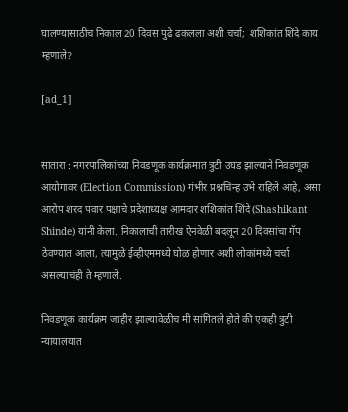घालण्यासाठीच निकाल 20 दिवस पुढे ढकलला अशी चर्चा;  शशिकांत शिंदे काय म्हणाले?

[ad_1]


सातारा : नगरपालिकांच्या निवडणूक कार्यक्रमात त्रुटी उघड झाल्याने निवडणूक आयोगावर (Election Commission) गंभीर प्रश्नचिन्ह उभे राहिले आहे, असा आरोप शरद पवार पक्षाचे प्रदेशाध्यक्ष आमदार शशिकांत शिंदे (Shashikant Shinde) यांनी केला. निकालाची तारीख ऐनवेळी बदलून 20 दिवसांचा गॅप ठेवण्यात आला, त्यामुळे ईव्हीएममध्ये घोळ होणार अशी लोकांमध्ये चर्चा असल्याचंही ते म्हणाले.

निवडणूक कार्यक्रम जाहीर झाल्यावेळीच मी सांगितले होते की एकही त्रुटी न्यायालयात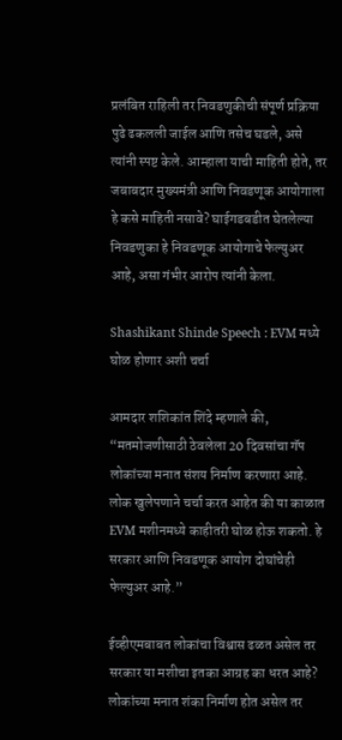प्रलंबित राहिली तर निवडणुकीची संपूर्ण प्रक्रिया पुढे ढकलली जाईल आणि तसेच घडले, असे त्यांनी स्पष्ट केले. आम्हाला याची माहिती होते, तर जबाबदार मुख्यमंत्री आणि निवडणूक आयोगाला हे कसे माहिती नसावे? घाईगडबडीत घेतलेल्या निवडणुका हे निवडणूक आयोगाचे फेल्युअर आहे, असा गंभीर आरोप त्यांनी केला.

Shashikant Shinde Speech : EVM मध्ये घोळ होणार अशी चर्चा

आमदार शशिकांत शिंदे म्हणाले की, “मतमोजणीसाठी ठेवलेला 20 दिवसांचा गॅप लोकांच्या मनात संशय निर्माण करणारा आहे. लोक खुलेपणाने चर्चा करत आहेत की या काळात EVM मशीनमध्ये काहीतरी घोळ होऊ शकतो. हे सरकार आणि निवडणूक आयोग दोघांचेही फेल्युअर आहे.”

ईव्हीएमबाबत लोकांचा विश्वास ढळत असेल तर सरकार या मशीचा इतका आग्रह का धरत आहे? लोकांच्या मनात शंका निर्माण होत असेल तर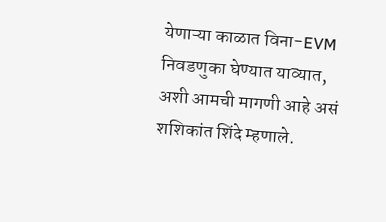येणाऱ्या काळात विना-EVM निवडणुका घेण्यात याव्यात, अशी आमची मागणी आहे असं शशिकांत शिंदे म्हणाले.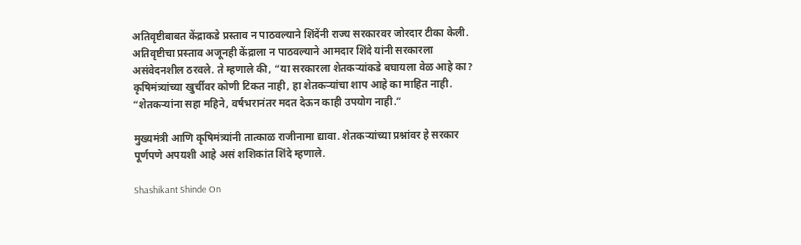अतिवृष्टीबाबत केंद्राकडे प्रस्ताव न पाठवल्याने शिंदेंनी राज्य सरकारवर जोरदार टीका केली. अतिवृष्टीचा प्रस्ताव अजूनही केंद्राला न पाठवल्याने आमदार शिंदे यांनी सरकारला असंवेदनशील ठरवले. ते म्हणाले की, “या सरकारला शेतकऱ्यांकडे बघायला वेळ आहे का? कृषिमंत्र्यांच्या खुर्चीवर कोणी टिकत नाही, हा शेतकऱ्यांचा शाप आहे का माहित नाही. “शेतकऱ्यांना सहा महिने, वर्षभरानंतर मदत देऊन काही उपयोग नाही.”

मुख्यमंत्री आणि कृषिमंत्र्यांनी तात्काळ राजीनामा द्यावा. शेतकऱ्यांच्या प्रश्नांवर हे सरकार पूर्णपणे अपयशी आहे असं शशिकांत शिंदे म्हणाले.

Shashikant Shinde On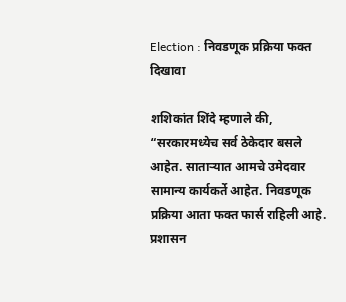Election : निवडणूक प्रक्रिया फक्त दिखावा

शशिकांत शिंदे म्हणाले की, “सरकारमध्येच सर्व ठेकेदार बसले आहेत. साताऱ्यात आमचे उमेदवार सामान्य कार्यकर्ते आहेत. निवडणूक प्रक्रिया आता फक्त फार्स राहिली आहे. प्रशासन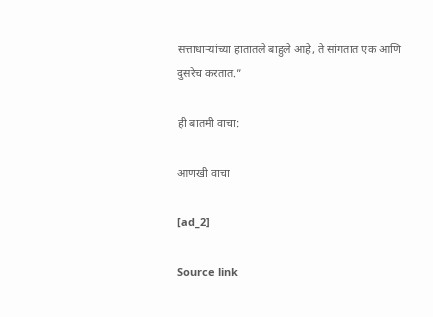सत्ताधाऱ्यांच्या हातातले बाहुले आहे, ते सांगतात एक आणि दुसरेच करतात.”

ही बातमी वाचा:

आणखी वाचा

[ad_2]

Source link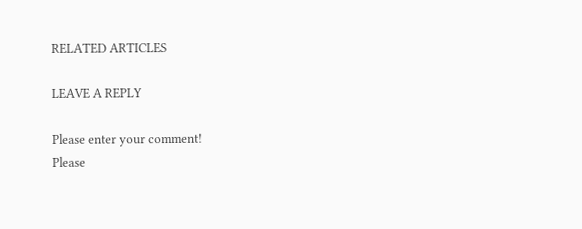RELATED ARTICLES

LEAVE A REPLY

Please enter your comment!
Please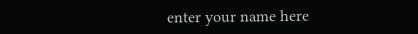enter your name here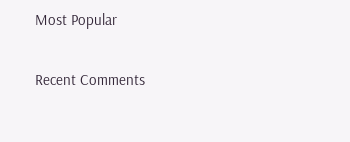Most Popular

Recent Comments